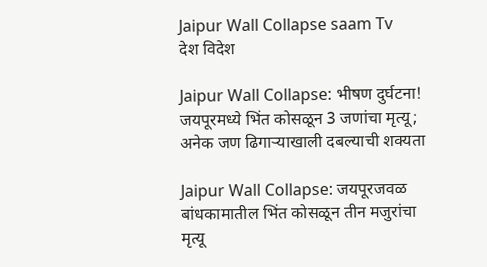Jaipur Wall Collapse saam Tv
देश विदेश

Jaipur Wall Collapse: भीषण दुर्घटना! जयपूरमध्ये भिंत कोसळून 3 जणांचा मृत्यू; अनेक जण ढिगाऱ्याखाली दबल्याची शक्यता

Jaipur Wall Collapse: जयपूरजवळ बांधकामातील भिंत कोसळून तीन मजुरांचा मृत्यू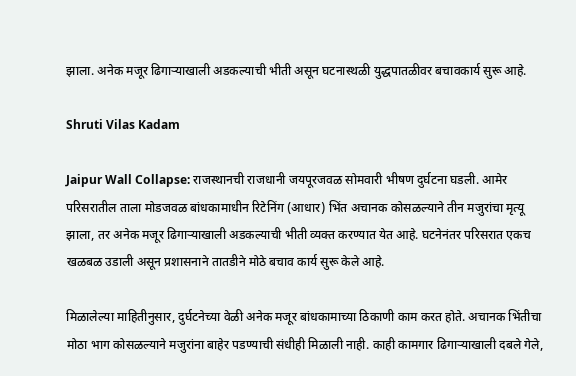झाला. अनेक मजूर ढिगाऱ्याखाली अडकल्याची भीती असून घटनास्थळी युद्धपातळीवर बचावकार्य सुरू आहे.

Shruti Vilas Kadam

Jaipur Wall Collapse: राजस्थानची राजधानी जयपूरजवळ सोमवारी भीषण दुर्घटना घडली. आमेर परिसरातील ताला मोडजवळ बांधकामाधीन रिटेनिंग (आधार) भिंत अचानक कोसळल्याने तीन मजुरांचा मृत्यू झाला, तर अनेक मजूर ढिगाऱ्याखाली अडकल्याची भीती व्यक्त करण्यात येत आहे. घटनेनंतर परिसरात एकच खळबळ उडाली असून प्रशासनाने तातडीने मोठे बचाव कार्य सुरू केले आहे.

मिळालेल्या माहितीनुसार, दुर्घटनेच्या वेळी अनेक मजूर बांधकामाच्या ठिकाणी काम करत होते. अचानक भिंतीचा मोठा भाग कोसळल्याने मजुरांना बाहेर पडण्याची संधीही मिळाली नाही. काही कामगार ढिगाऱ्याखाली दबले गेले,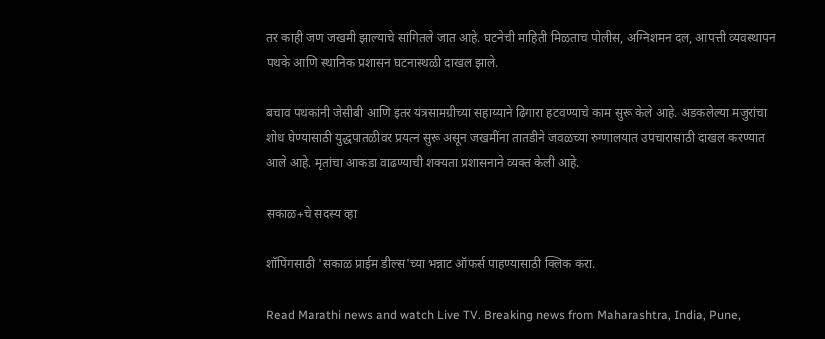तर काही जण जखमी झाल्याचे सांगितले जात आहे. घटनेची माहिती मिळताच पोलीस, अग्निशमन दल, आपत्ती व्यवस्थापन पथके आणि स्थानिक प्रशासन घटनास्थळी दाखल झाले.

बचाव पथकांनी जेसीबी आणि इतर यंत्रसामग्रीच्या सहाय्याने ढिगारा हटवण्याचे काम सुरू केले आहे. अडकलेल्या मजुरांचा शोध घेण्यासाठी युद्धपातळीवर प्रयत्न सुरू असून जखमींना तातडीने जवळच्या रुग्णालयात उपचारासाठी दाखल करण्यात आले आहे. मृतांचा आकडा वाढण्याची शक्यता प्रशासनाने व्यक्त केली आहे.

सकाळ+चे सदस्य व्हा

शॉपिंगसाठी 'सकाळ प्राईम डील्स'च्या भन्नाट ऑफर्स पाहण्यासाठी क्लिक करा.

Read Marathi news and watch Live TV. Breaking news from Maharashtra, India, Pune,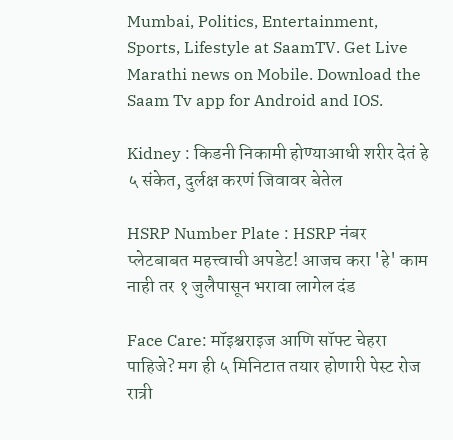Mumbai, Politics, Entertainment, Sports, Lifestyle at SaamTV. Get Live Marathi news on Mobile. Download the Saam Tv app for Android and IOS.

Kidney : किडनी निकामी होण्याआधी शरीर देतं हे ५ संकेत, दुर्लक्ष करणं जिवावर बेतेल

HSRP Number Plate : HSRP नंबर प्लेटबाबत महत्त्वाची अपडेट! आजच करा 'हे' काम नाही तर १ जुलैपासून भरावा लागेल दंड

Face Care: मॉइश्चराइज आणि सॉफ्ट चेहरा पाहिजे? मग ही ५ मिनिटात तयार होणारी पेस्ट रोज रात्री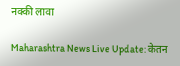नक्की लावा

Maharashtra News Live Update: केतन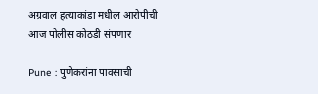अग्रवाल हत्याकांडा मधील आरोपीची आज पोलीस कोठडी संपणार

Pune : पुणेकरांना पावसाची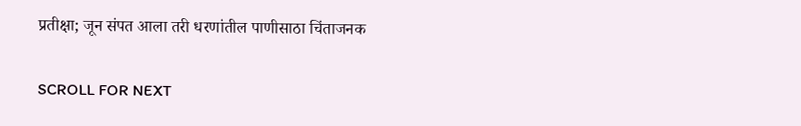प्रतीक्षा; जून संपत आला तरी धरणांतील पाणीसाठा चिंताजनक

SCROLL FOR NEXT